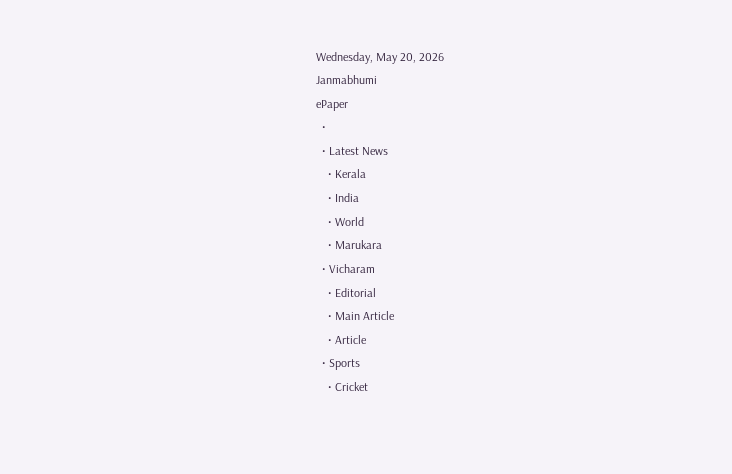Wednesday, May 20, 2026
Janmabhumi
ePaper
  •
  • Latest News
    • Kerala
    • India
    • World
    • Marukara
  • Vicharam
    • Editorial
    • Main Article
    • Article
  • Sports
    • Cricket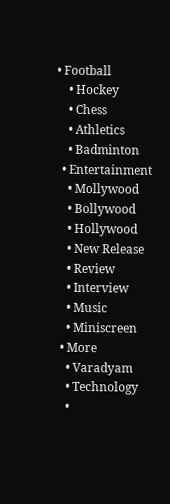• Football
    • Hockey
    • Chess
    • Athletics
    • Badminton
  • Entertainment
    • Mollywood
    • Bollywood
    • Hollywood
    • New Release
    • Review
    • Interview
    • Music
    • Miniscreen
  • More
    • Varadyam
    • Technology
    •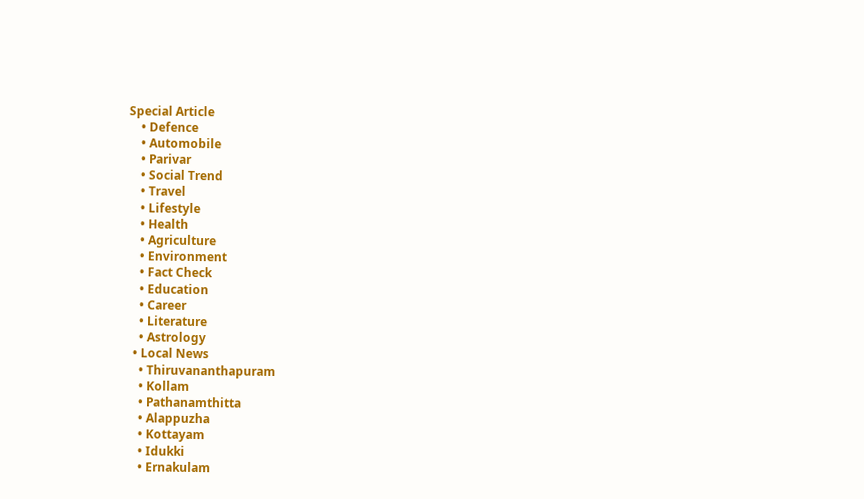Special Article
    • Defence
    • Automobile
    • Parivar
    • Social Trend
    • Travel
    • Lifestyle
    • Health
    • Agriculture
    • Environment
    • Fact Check
    • Education
    • Career
    • Literature
    • Astrology
  • Local News
    • Thiruvananthapuram
    • Kollam
    • Pathanamthitta
    • Alappuzha
    • Kottayam
    • Idukki
    • Ernakulam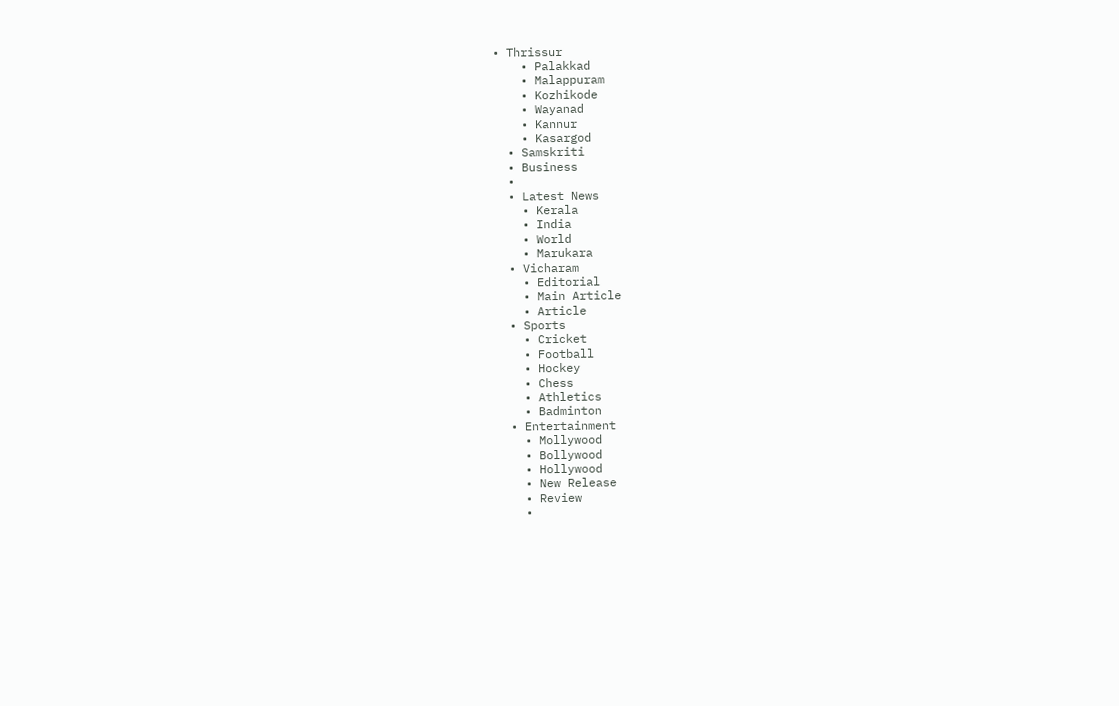• Thrissur
    • Palakkad
    • Malappuram
    • Kozhikode
    • Wayanad
    • Kannur
    • Kasargod
  • Samskriti
  • Business
  •
  • Latest News
    • Kerala
    • India
    • World
    • Marukara
  • Vicharam
    • Editorial
    • Main Article
    • Article
  • Sports
    • Cricket
    • Football
    • Hockey
    • Chess
    • Athletics
    • Badminton
  • Entertainment
    • Mollywood
    • Bollywood
    • Hollywood
    • New Release
    • Review
    •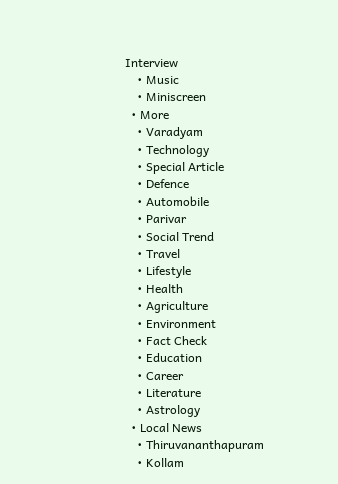Interview
    • Music
    • Miniscreen
  • More
    • Varadyam
    • Technology
    • Special Article
    • Defence
    • Automobile
    • Parivar
    • Social Trend
    • Travel
    • Lifestyle
    • Health
    • Agriculture
    • Environment
    • Fact Check
    • Education
    • Career
    • Literature
    • Astrology
  • Local News
    • Thiruvananthapuram
    • Kollam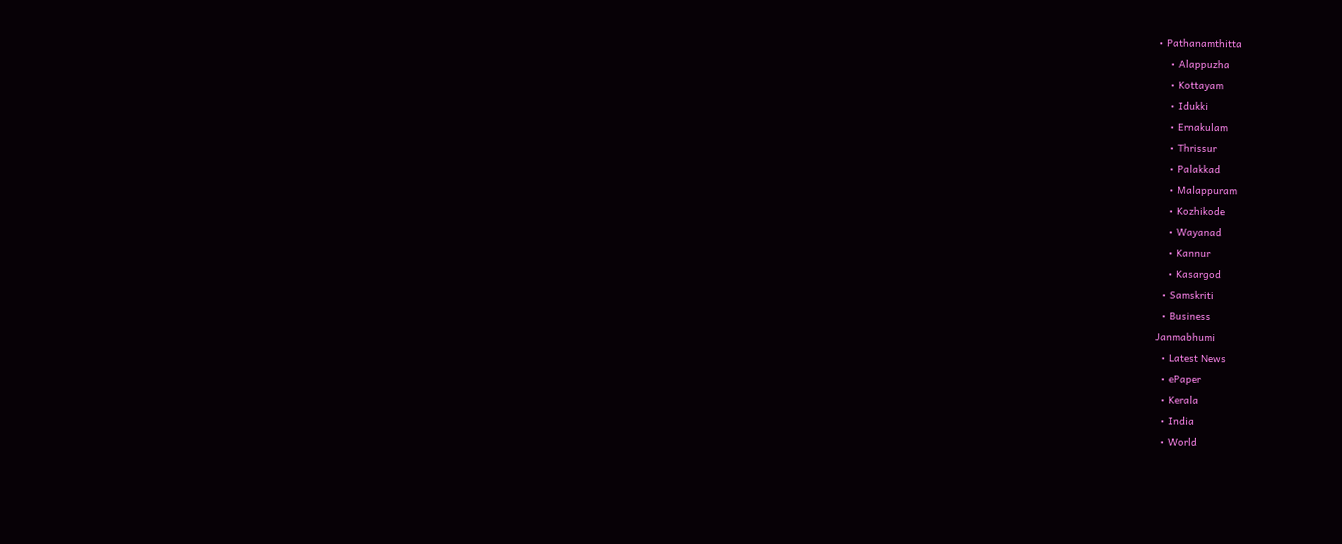• Pathanamthitta
    • Alappuzha
    • Kottayam
    • Idukki
    • Ernakulam
    • Thrissur
    • Palakkad
    • Malappuram
    • Kozhikode
    • Wayanad
    • Kannur
    • Kasargod
  • Samskriti
  • Business
Janmabhumi
  • Latest News
  • ePaper
  • Kerala
  • India
  • World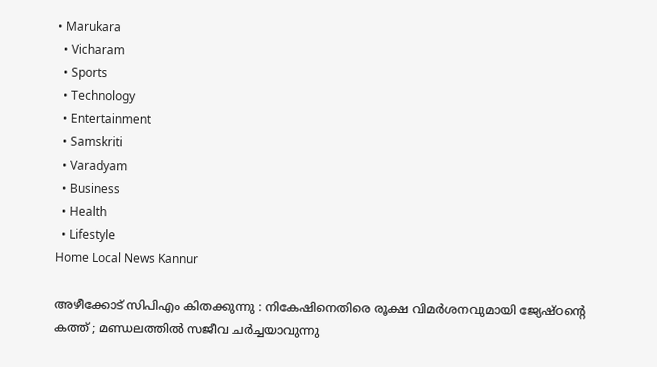• Marukara
  • Vicharam
  • Sports
  • Technology
  • Entertainment
  • Samskriti
  • Varadyam
  • Business
  • Health
  • Lifestyle
Home Local News Kannur

അഴീക്കോട് സിപിഎം കിതക്കുന്നു : നികേഷിനെതിരെ രൂക്ഷ വിമര്‍ശനവുമായി ജ്യേഷ്ഠന്റെ കത്ത് ; മണ്ഡലത്തില്‍ സജീവ ചര്‍ച്ചയാവുന്നു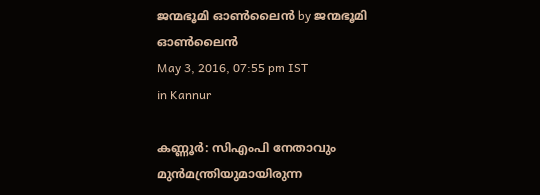ജന്മഭൂമി ഓണ്‍ലൈന്‍ by ജന്മഭൂമി ഓണ്‍ലൈന്‍
May 3, 2016, 07:55 pm IST
in Kannur

കണ്ണൂര്‍: സിഎംപി നേതാവും മുന്‍മന്ത്രിയുമായിരുന്ന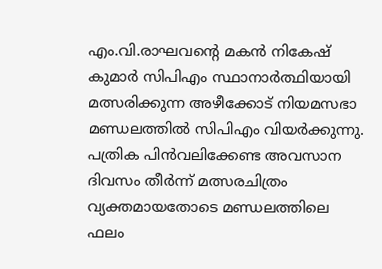എം.വി.രാഘവന്റെ മകന്‍ നികേഷ് കുമാര്‍ സിപിഎം സ്ഥാനാര്‍ത്ഥിയായി മത്സരിക്കുന്ന അഴീക്കോട് നിയമസഭാ മണ്ഡലത്തില്‍ സിപിഎം വിയര്‍ക്കുന്നു. പത്രിക പിന്‍വലിക്കേണ്ട അവസാന ദിവസം തീര്‍ന്ന് മത്സരചിത്രം വ്യക്തമായതോടെ മണ്ഡലത്തിലെ ഫലം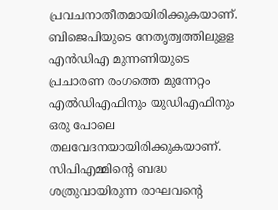പ്രവചനാതീതമായിരിക്കുകയാണ്. ബിജെപിയുടെ നേതൃത്വത്തിലുളള എന്‍ഡിഎ മുന്നണിയുടെ പ്രചാരണ രംഗത്തെ മുന്നേറ്റം എല്‍ഡിഎഫിനും യുഡിഎഫിനും ഒരു പോലെ തലവേദനയായിരിക്കുകയാണ്. സിപിഎമ്മിന്റെ ബദ്ധ ശത്രുവായിരുന്ന രാഘവന്റെ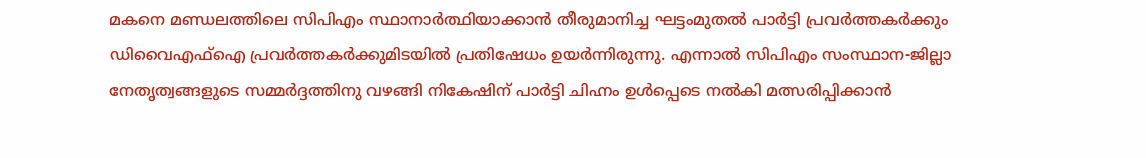മകനെ മണ്ഡലത്തിലെ സിപിഎം സ്ഥാനാര്‍ത്ഥിയാക്കാന്‍ തീരുമാനിച്ച ഘട്ടംമുതല്‍ പാര്‍ട്ടി പ്രവര്‍ത്തകര്‍ക്കും ഡിവൈഎഫ്‌ഐ പ്രവര്‍ത്തകര്‍ക്കുമിടയില്‍ പ്രതിഷേധം ഉയര്‍ന്നിരുന്നു. എന്നാല്‍ സിപിഎം സംസ്ഥാന-ജില്ലാ നേതൃത്വങ്ങളുടെ സമ്മര്‍ദ്ദത്തിനു വഴങ്ങി നികേഷിന് പാര്‍ട്ടി ചിഹ്നം ഉള്‍പ്പെടെ നല്‍കി മത്സരിപ്പിക്കാന്‍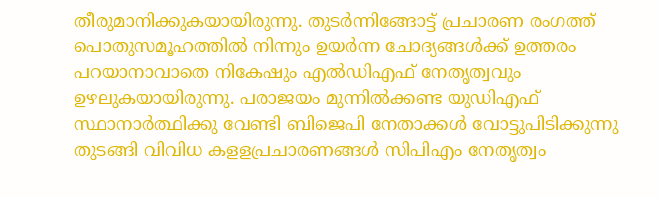തീരുമാനിക്കുകയായിരുന്നു. തുടര്‍ന്നിങ്ങോട്ട് പ്രചാരണ രംഗത്ത് പൊതുസമൂഹത്തില്‍ നിന്നും ഉയര്‍ന്ന ചോദ്യങ്ങള്‍ക്ക് ഉത്തരം പറയാനാവാതെ നികേഷും എല്‍ഡിഎഫ് നേതൃത്വവും ഉഴലുകയായിരുന്നു. പരാജയം മുന്നില്‍ക്കണ്ട യുഡിഎഫ് സ്ഥാനാര്‍ത്ഥിക്കു വേണ്ടി ബിജെപി നേതാക്കള്‍ വോട്ടുപിടിക്കുന്നു തുടങ്ങി വിവിധ കളളപ്രചാരണങ്ങള്‍ സിപിഎം നേതൃത്വം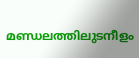മണ്ഡലത്തിലുടനീളം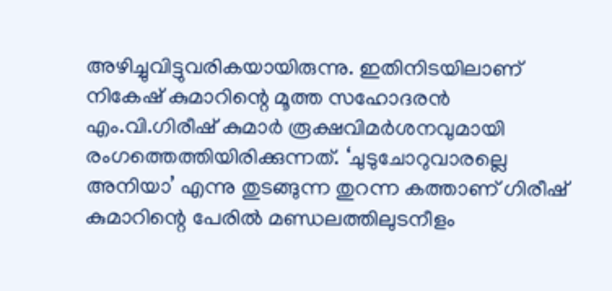അഴിച്ചുവിട്ടുവരികയായിരുന്നു. ഇതിനിടയിലാണ് നികേഷ് കുമാറിന്റെ മൂത്ത സഹോദരന്‍ എം.വി.ഗിരീഷ് കുമാര്‍ രൂക്ഷവിമര്‍ശനവുമായി രംഗത്തെത്തിയിരിക്കുന്നത്. ‘ചുടുചോറുവാരല്ലെ അനിയാ’ എന്നു തുടങ്ങുന്ന തുറന്ന കത്താണ് ഗിരീഷ് കുമാറിന്റെ പേരില്‍ മണ്ഡലത്തിലുടനീളം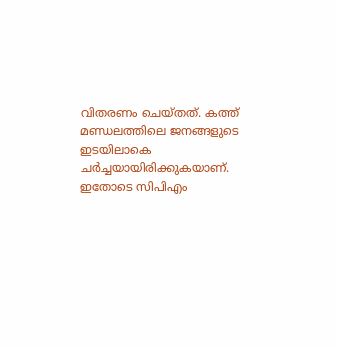വിതരണം ചെയ്തത്. കത്ത് മണ്ഡലത്തിലെ ജനങ്ങളുടെ ഇടയിലാകെ ചര്‍ച്ചയായിരിക്കുകയാണ്. ഇതോടെ സിപിഎം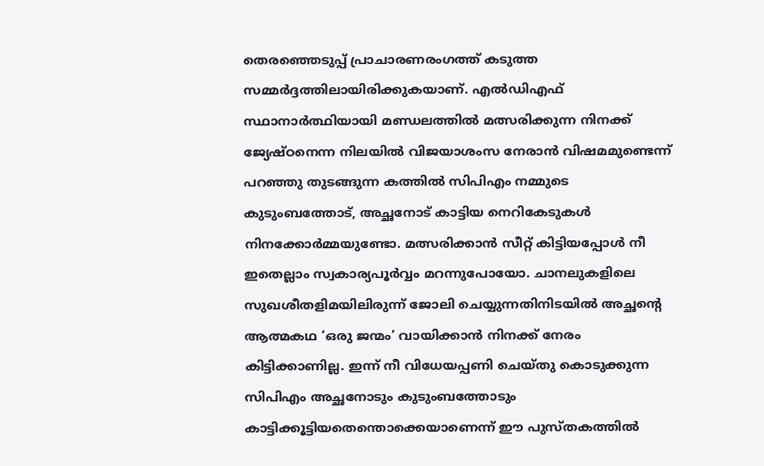തെരഞ്ഞെടുപ്പ് പ്രാചാരണരംഗത്ത് കടുത്ത സമ്മര്‍ദ്ദത്തിലായിരിക്കുകയാണ്. എല്‍ഡിഎഫ് സ്ഥാനാര്‍ത്ഥിയായി മണ്ഡലത്തില്‍ മത്സരിക്കുന്ന നിനക്ക് ജ്യേഷ്ഠനെന്ന നിലയില്‍ വിജയാശംസ നേരാന്‍ വിഷമമുണ്ടെന്ന് പറഞ്ഞു തുടങ്ങുന്ന കത്തില്‍ സിപിഎം നമ്മുടെ കുടുംബത്തോട്, അച്ഛനോട് കാട്ടിയ നെറികേടുകള്‍ നിനക്കോര്‍മ്മയുണ്ടോ. മത്സരിക്കാന്‍ സീറ്റ് കിട്ടിയപ്പോള്‍ നീ ഇതെല്ലാം സ്വകാര്യപൂര്‍വ്വം മറന്നുപോയോ. ചാനലുകളിലെ സുഖശീതളിമയിലിരുന്ന് ജോലി ചെയ്യുന്നതിനിടയില്‍ അച്ഛന്റെ ആത്മകഥ ‘ഒരു ജന്മം’ വായിക്കാന്‍ നിനക്ക് നേരം കിട്ടിക്കാണില്ല. ഇന്ന് നീ വിധേയപ്പണി ചെയ്തു കൊടുക്കുന്ന സിപിഎം അച്ഛനോടും കുടുംബത്തോടും കാട്ടിക്കൂട്ടിയതെന്തൊക്കെയാണെന്ന് ഈ പുസ്തകത്തില്‍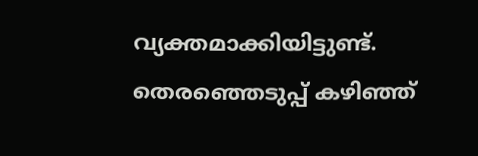വ്യക്തമാക്കിയിട്ടുണ്ട്. തെരഞ്ഞെടുപ്പ് കഴിഞ്ഞ്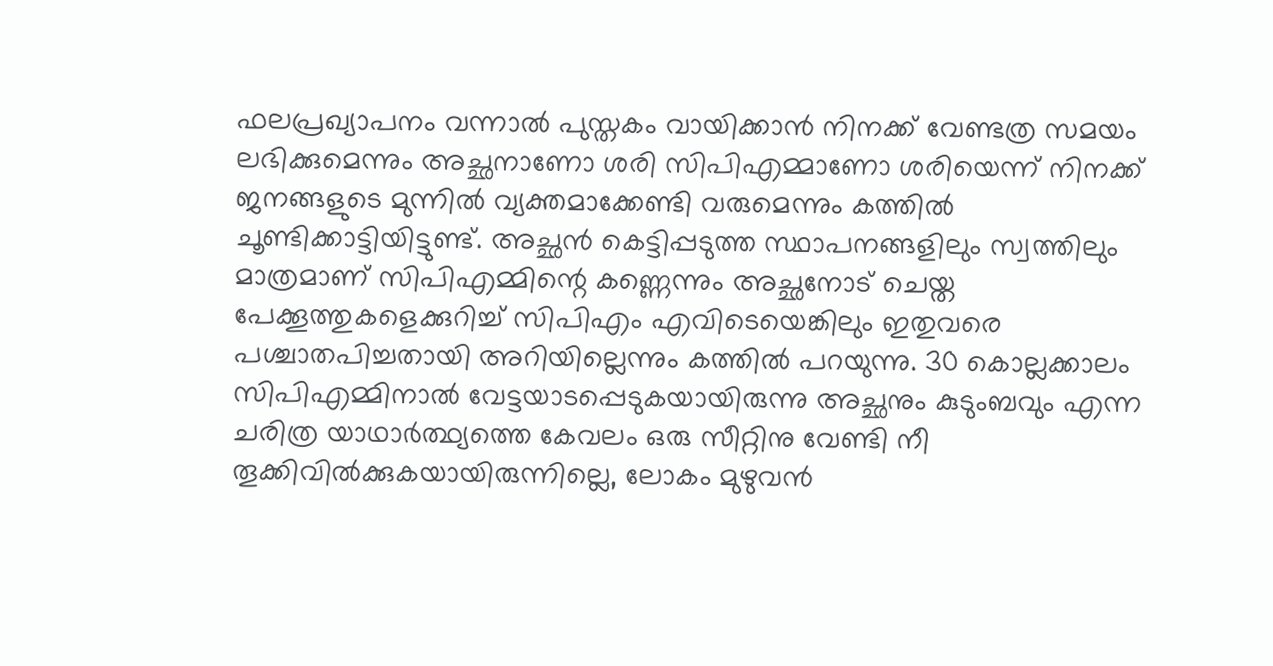ഫലപ്രഖ്യാപനം വന്നാല്‍ പുസ്തകം വായിക്കാന്‍ നിനക്ക് വേണ്ടത്ര സമയം ലഭിക്കുമെന്നും അച്ഛനാണോ ശരി സിപിഎമ്മാണോ ശരിയെന്ന് നിനക്ക് ജനങ്ങളുടെ മുന്നില്‍ വ്യക്തമാക്കേണ്ടി വരുമെന്നും കത്തില്‍ ചൂണ്ടിക്കാട്ടിയിട്ടുണ്ട്. അച്ഛന്‍ കെട്ടിപ്പടുത്ത സ്ഥാപനങ്ങളിലും സ്വത്തിലും മാത്രമാണ് സിപിഎമ്മിന്റെ കണ്ണെന്നും അച്ഛനോട് ചെയ്ത പേക്കൂത്തുകളെക്കുറിച്ച് സിപിഎം എവിടെയെങ്കിലും ഇതുവരെ പശ്ചാതപിച്ചതായി അറിയില്ലെന്നും കത്തില്‍ പറയുന്നു. 30 കൊല്ലക്കാലം സിപിഎമ്മിനാല്‍ വേട്ടയാടപ്പെടുകയായിരുന്നു അച്ഛനും കുടുംബവും എന്ന ചരിത്ര യാഥാര്‍ത്ഥ്യത്തെ കേവലം ഒരു സീറ്റിനു വേണ്ടി നീ തൂക്കിവില്‍ക്കുകയായിരുന്നില്ലെ, ലോകം മുഴുവന്‍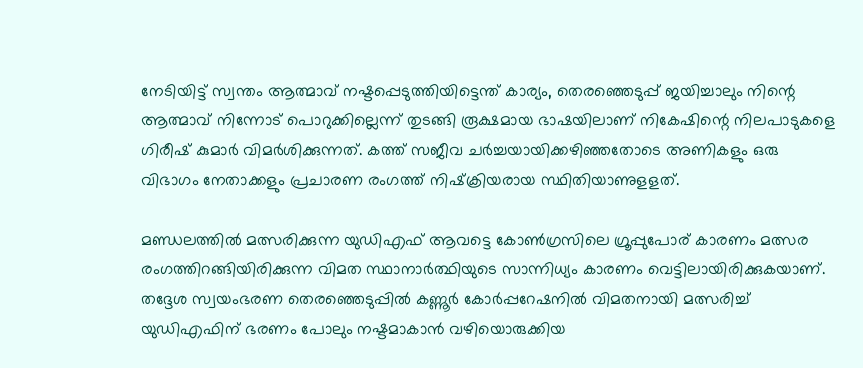നേടിയിട്ട് സ്വന്തം ആത്മാവ് നഷ്ടപ്പെടുത്തിയിട്ടെന്ത് കാര്യം, തെരഞ്ഞെടുപ്പ് ജയിച്ചാലും നിന്റെ ആത്മാവ് നിന്നോട് പൊറുക്കില്ലെന്ന് തുടങ്ങി രൂക്ഷമായ ഭാഷയിലാണ് നികേഷിന്റെ നിലപാടുകളെ ഗിരീഷ് കുമാര്‍ വിമര്‍ശിക്കുന്നത്. കത്ത് സജീവ ചര്‍ച്ചയായിക്കഴിഞ്ഞതോടെ അണികളും ഒരു വിഭാഗം നേതാക്കളും പ്രചാരണ രംഗത്ത് നിഷ്‌ക്രിയരായ സ്ഥിതിയാണുളളത്.

മണ്ഡലത്തില്‍ മത്സരിക്കുന്ന യുഡിഎഫ് ആവട്ടെ കോണ്‍ഗ്രസിലെ ഗ്രൂപ്പുപോര് കാരണം മത്സര രംഗത്തിറങ്ങിയിരിക്കുന്ന വിമത സ്ഥാനാര്‍ത്ഥിയുടെ സാന്നിധ്യം കാരണം വെട്ടിലായിരിക്കുകയാണ്. തദ്ദേശ സ്വയംഭരണ തെരഞ്ഞെടുപ്പില്‍ കണ്ണൂര്‍ കോര്‍പ്പറേഷനില്‍ വിമതനായി മത്സരിച്ച് യുഡിഎഫിന് ഭരണം പോലും നഷ്ടമാകാന്‍ വഴിയൊരുക്കിയ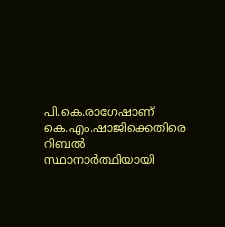പി.കെ.രാഗേഷാണ് കെ.എം.ഷാജിക്കെതിരെ റിബല്‍ സ്ഥാനാര്‍ത്ഥിയായി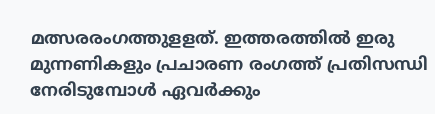മത്സരരംഗത്തുളളത്. ഇത്തരത്തില്‍ ഇരു മുന്നണികളും പ്രചാരണ രംഗത്ത് പ്രതിസന്ധി നേരിടുമ്പോള്‍ ഏവര്‍ക്കും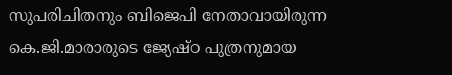സുപരിചിതനും ബിജെപി നേതാവായിരുന്ന കെ.ജി.മാരാരുടെ ജ്യേഷ്ഠ പുത്രനുമായ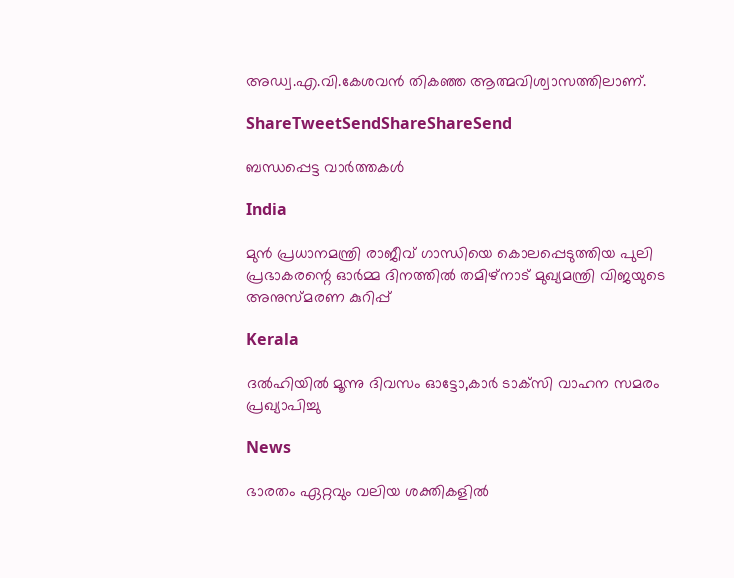അഡ്വ.എ.വി.കേശവന്‍ തികഞ്ഞ ആത്മവിശ്വാസത്തിലാണ്.

ShareTweetSendShareShareSend

ബന്ധപ്പെട്ട വാര്‍ത്തകള്‍

India

മുൻ പ്രധാനമന്ത്രി രാജീവ് ഗാന്ധിയെ കൊലപ്പെടുത്തിയ പുലി പ്രഭാകരന്റെ ഓർമ്മ ദിനത്തിൽ തമിഴ്നാട് മുഖ്യമന്ത്രി വിജയുടെ അനുസ്മരണ കുറിപ്പ്

Kerala

ദൽഹിയിൽ മൂന്നു ദിവസം ഓട്ടോ,കാർ ടാക്‌സി വാഹന സമരം പ്രഖ്യാപിച്ചു

News

ഭാരതം ഏറ്റവും വലിയ ശക്തികളിൽ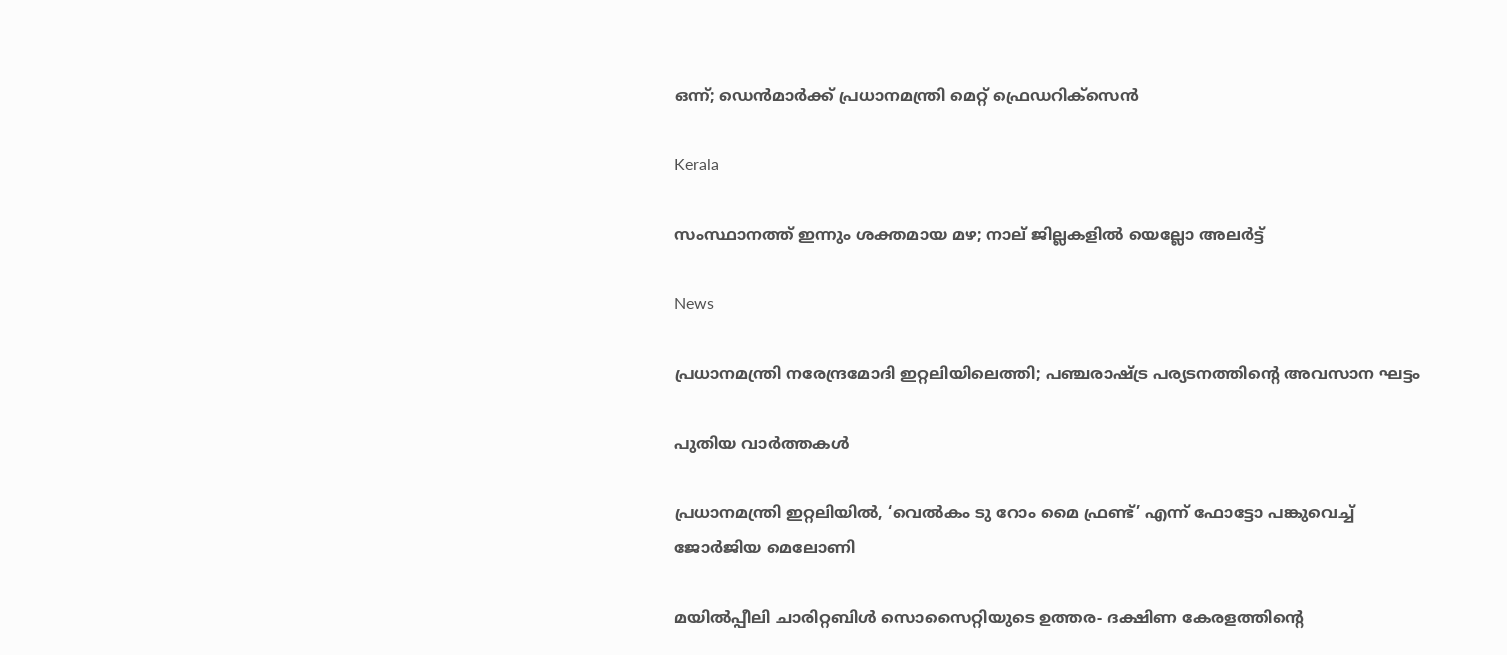ഒന്ന്; ഡെൻമാർക്ക് പ്രധാനമന്ത്രി മെറ്റ് ഫ്രെഡറിക്‌സെൻ

Kerala

സംസ്ഥാനത്ത് ഇന്നും ശക്തമായ മഴ; നാല് ജില്ലകളിൽ യെല്ലോ അലർട്ട്

News

പ്രധാനമന്ത്രി നരേന്ദ്രമോദി ഇറ്റലിയിലെത്തി; പഞ്ചരാഷ്‌ട്ര പര്യടനത്തിന്റെ അവസാന ഘട്ടം

പുതിയ വാര്‍ത്തകള്‍

പ്രധാനമന്ത്രി ഇറ്റലിയില്‍, ‘വെല്‍കം ടു റോം മൈ ഫ്രണ്ട്’ എന്ന് ഫോട്ടോ പങ്കുവെച്ച് ജോര്‍ജിയ മെലോണി

മയില്‍പ്പീലി ചാരിറ്റബിള്‍ സൊസൈറ്റിയുടെ ഉത്തര- ദക്ഷിണ കേരളത്തിന്റെ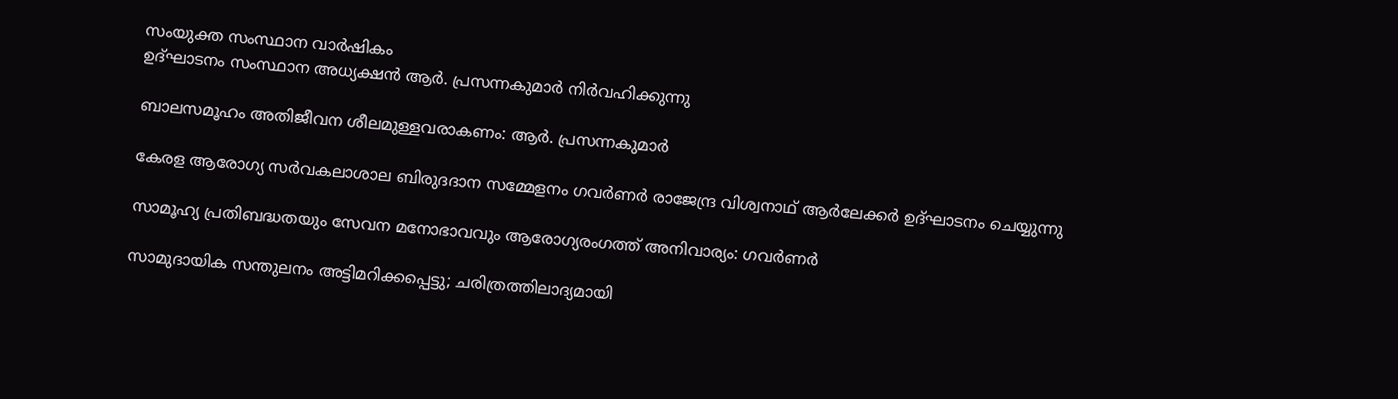സംയുക്ത സംസ്ഥാന വാര്‍ഷികം
ഉദ്ഘാടനം സംസ്ഥാന അധ്യക്ഷന്‍ ആര്‍. പ്രസന്നകുമാര്‍ നിര്‍വഹിക്കുന്നു

ബാലസമൂഹം അതിജീവന ശീലമുള്ളവരാകണം: ആര്‍. പ്രസന്നകുമാര്‍

കേരള ആരോഗ്യ സര്‍വകലാശാല ബിരുദദാന സമ്മേളനം ഗവര്‍ണര്‍ രാജേന്ദ്ര വിശ്വനാഥ് ആര്‍ലേക്കര്‍ ഉദ്ഘാടനം ചെയ്യുന്നു

സാമൂഹ്യ പ്രതിബദ്ധതയും സേവന മനോഭാവവും ആരോഗ്യരംഗത്ത് അനിവാര്യം: ഗവര്‍ണര്‍

സാമുദായിക സന്തുലനം അട്ടിമറിക്കപ്പെട്ടു; ചരിത്രത്തിലാദ്യമായി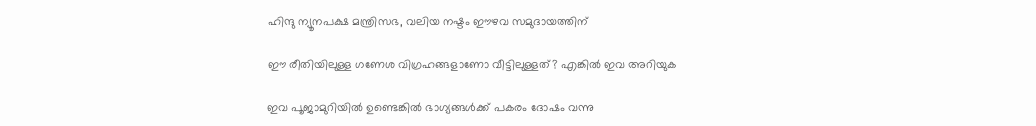ഹിന്ദു ന്യൂനപക്ഷ മന്ത്രിസഭ, വലിയ നഷ്ടം ഈഴവ സമുദായത്തിന്

ഈ രീതിയിലുള്ള ഗണേശ വിഗ്രഹങ്ങളാണോ വീട്ടിലുള്ളത്? എങ്കില്‍ ഇവ അറിയുക

ഇവ പൂജാമുറിയില്‍ ഉണ്ടെങ്കില്‍ ഭാഗ്യങ്ങള്‍ക്ക്‌ പകരം ദോഷം വന്നു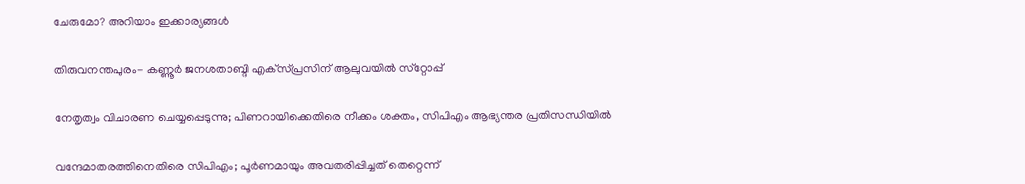ചേരുമോ? അറിയാം ഇക്കാര്യങ്ങൾ

തിരുവനന്തപുരം- കണ്ണൂർ ജനശതാബ്ദി എക്‌സ്പ്രസിന് ആലുവയിൽ സ്‌റ്റോപ്പ്

നേതൃത്വം വിചാരണ ചെയ്യപ്പെടുന്നു; പിണറായിക്കെതിരെ നീക്കം ശക്തം, സിപിഎം ആഭ്യന്തര പ്രതിസന്ധിയില്‍

വന്ദേമാതരത്തിനെതിരെ സിപിഎം; പൂര്‍ണമായും അവതരിപ്പിച്ചത് തെറ്റെന്ന്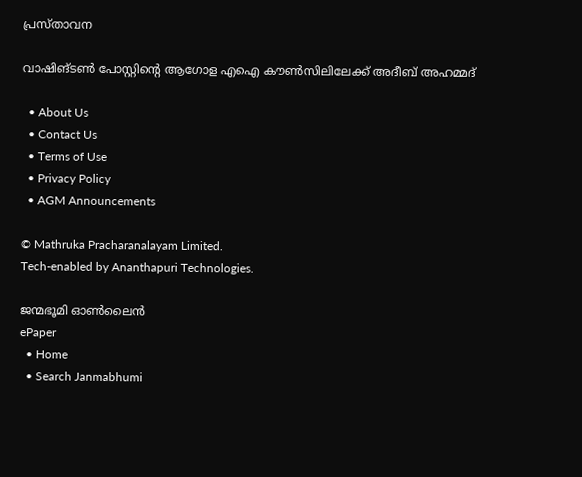പ്രസ്താവന

വാഷിങ്ടണ്‍ പോസ്റ്റിന്റെ ആഗോള എഐ കൗണ്‍സിലിലേക്ക് അദീബ് അഹമ്മദ്

  • About Us
  • Contact Us
  • Terms of Use
  • Privacy Policy
  • AGM Announcements

© Mathruka Pracharanalayam Limited.
Tech-enabled by Ananthapuri Technologies.

ജന്മഭൂമി ഓണ്‍ലൈന്‍
ePaper
  • Home
  • Search Janmabhumi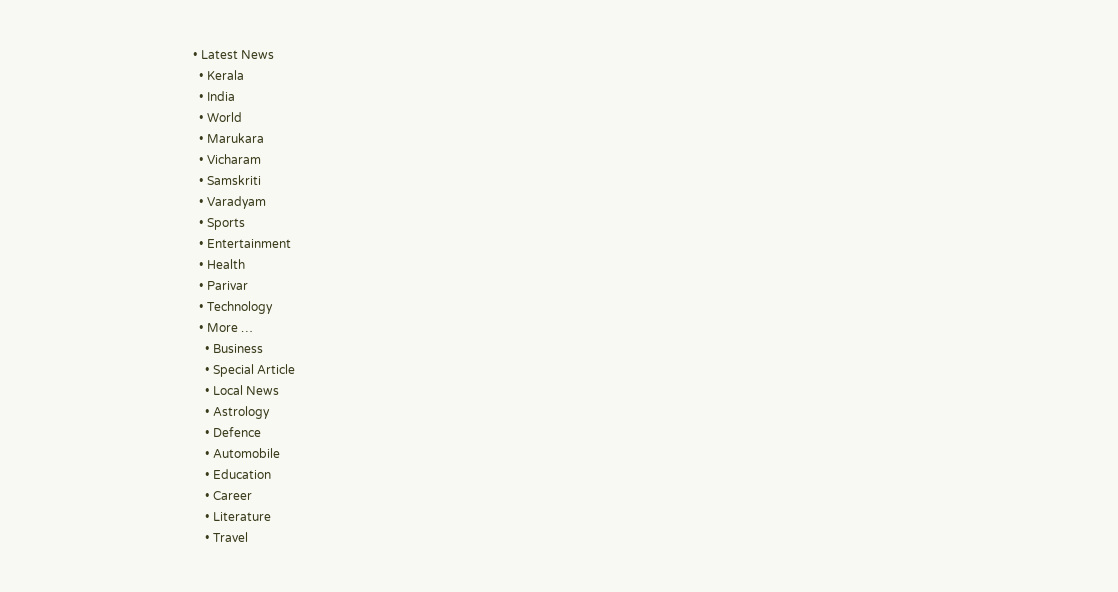• Latest News
  • Kerala
  • India
  • World
  • Marukara
  • Vicharam
  • Samskriti
  • Varadyam
  • Sports
  • Entertainment
  • Health
  • Parivar
  • Technology
  • More …
    • Business
    • Special Article
    • Local News
    • Astrology
    • Defence
    • Automobile
    • Education
    • Career
    • Literature
    • Travel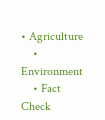• Agriculture
    • Environment
    • Fact Check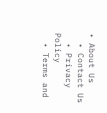• About Us
  • Contact Us
  • Privacy Policy
  • Terms and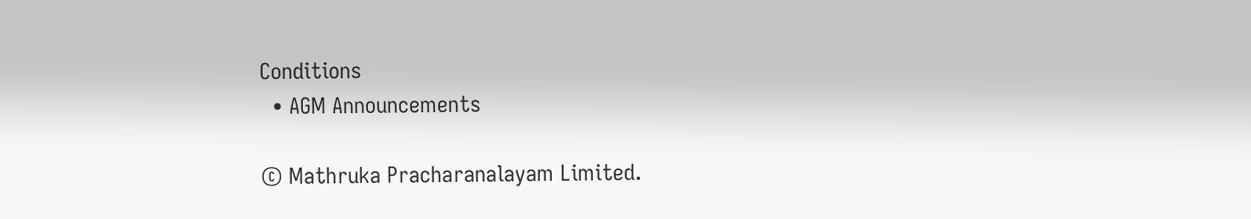Conditions
  • AGM Announcements

© Mathruka Pracharanalayam Limited.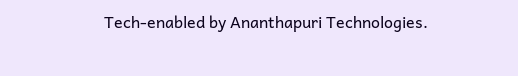Tech-enabled by Ananthapuri Technologies.